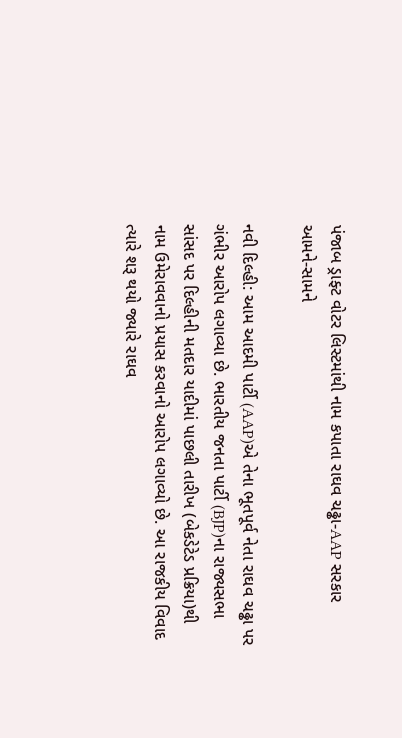પંજાબ ડ્રાફ્ટ વોટર લિસ્ટમાંથી નામ કપાતા રાઘવ ચઢ્ઢા-AAP સરકાર આમને-સામને

નવી દિલ્હી: આમ આદમી પાર્ટી (AAP)એ તેના ભૂતપૂર્વ નેતા રાઘવ ચઢ્ઢા પર ગંભીર આરોપ લગાવ્યા છે. ભારતીય જનતા પાર્ટી (BJP)ના રાજ્યસભા સાંસદ પર દિલ્હીની મતદાર યાદીમાં પાછલી તારીખ (બેકડેટેડ પ્રક્રિયા)થી નામ ઉમેરાવવાનો પ્રયાસ કરવાનો આરોપ લગાવ્યો છે. આ રાજકીય વિવાદ ત્યારે શરૂ થયો જ્યારે રાઘવ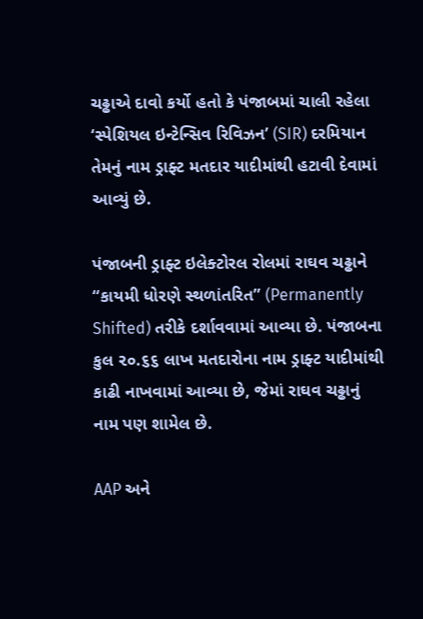ચઢ્ઢાએ દાવો કર્યો હતો કે પંજાબમાં ચાલી રહેલા ‘સ્પેશિયલ ઇન્ટેન્સિવ રિવિઝન’ (SIR) દરમિયાન તેમનું નામ ડ્રાફ્ટ મતદાર યાદીમાંથી હટાવી દેવામાં આવ્યું છે.

પંજાબની ડ્રાફ્ટ ઇલેક્ટોરલ રોલમાં રાઘવ ચઢ્ઢાને “કાયમી ધોરણે સ્થળાંતરિત” (Permanently Shifted) તરીકે દર્શાવવામાં આવ્યા છે. પંજાબના કુલ ૨૦.૬૬ લાખ મતદારોના નામ ડ્રાફ્ટ યાદીમાંથી કાઢી નાખવામાં આવ્યા છે, જેમાં રાઘવ ચઢ્ઢાનું નામ પણ શામેલ છે.

AAP અને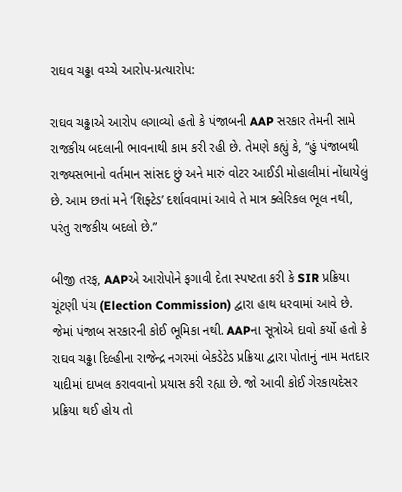રાઘવ ચઢ્ઢા વચ્ચે આરોપ-પ્રત્યારોપ:

રાઘવ ચઢ્ઢાએ આરોપ લગાવ્યો હતો કે પંજાબની AAP સરકાર તેમની સામે રાજકીય બદલાની ભાવનાથી કામ કરી રહી છે. તેમણે કહ્યું કે, “હું પંજાબથી રાજ્યસભાનો વર્તમાન સાંસદ છું અને મારું વોટર આઈડી મોહાલીમાં નોંધાયેલું છે. આમ છતાં મને ‘શિફ્ટેડ’ દર્શાવવામાં આવે તે માત્ર ક્લેરિકલ ભૂલ નથી, પરંતુ રાજકીય બદલો છે.”

બીજી તરફ, AAPએ આરોપોને ફગાવી દેતા સ્પષ્ટતા કરી કે SIR પ્રક્રિયા ચૂંટણી પંચ (Election Commission) દ્વારા હાથ ધરવામાં આવે છે. જેમાં પંજાબ સરકારની કોઈ ભૂમિકા નથી. AAPના સૂત્રોએ દાવો કર્યો હતો કે રાઘવ ચઢ્ઢા દિલ્હીના રાજેન્દ્ર નગરમાં બેકડેટેડ પ્રક્રિયા દ્વારા પોતાનું નામ મતદાર યાદીમાં દાખલ કરાવવાનો પ્રયાસ કરી રહ્યા છે. જો આવી કોઈ ગેરકાયદેસર પ્રક્રિયા થઈ હોય તો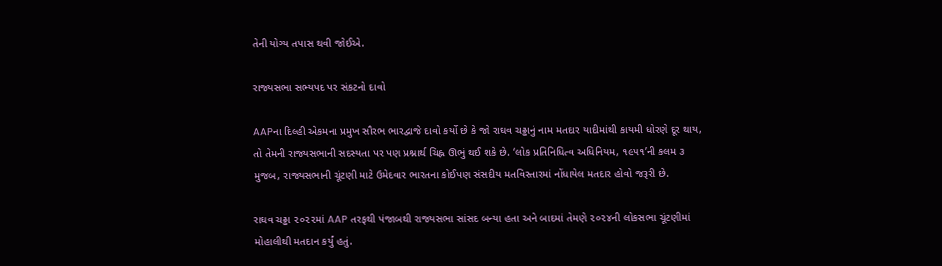તેની યોગ્ય તપાસ થવી જોઈએ.

રાજ્યસભા સભ્યપદ પર સંકટનો દાવો

AAPના દિલ્હી એકમના પ્રમુખ સૌરભ ભારદ્વાજે દાવો કર્યો છે કે જો રાઘવ ચઢ્ઢાનું નામ મતદાર યાદીમાંથી કાયમી ધોરણે દૂર થાય, તો તેમની રાજ્યસભાની સદસ્યતા પર પણ પ્રશ્નાર્થ ચિહ્ન ઊભું થઈ શકે છે. ‘લોક પ્રતિનિધિત્વ અધિનિયમ, ૧૯૫૧’ની કલમ ૩ મુજબ, રાજ્યસભાની ચૂંટણી માટે ઉમેદવાર ભારતના કોઈપણ સંસદીય મતવિસ્તારમાં નોંધાયેલ મતદાર હોવો જરૂરી છે.

રાઘવ ચઢ્ઢા ૨૦૨૨માં AAP તરફથી પંજાબથી રાજ્યસભા સાંસદ બન્યા હતા અને બાદમાં તેમણે ૨૦૨૪ની લોકસભા ચૂંટણીમાં મોહાલીથી મતદાન કર્યું હતું.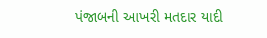પંજાબની આખરી મતદાર યાદી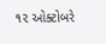૧૨ ઓક્ટોબરે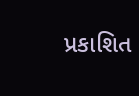પ્રકાશિત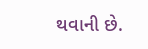થવાની છે.